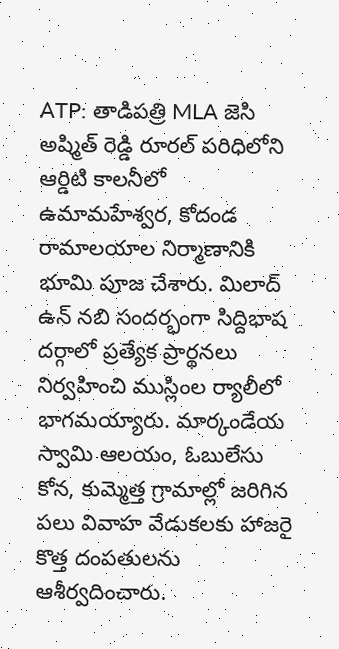ATP: తాడిపత్రి MLA జెసి అష్మిత్ రెడ్డి రూరల్ పరిధిలోని ఆర్డిటి కాలనీలో ఉమామహేశ్వర, కోదండ రామాలయాల నిర్మాణానికి భూమి పూజ చేశారు. మిలాద్ ఉన్ నబి సందర్భంగా సిద్దిభాష దర్గాలో ప్రత్యేక ప్రార్థనలు నిర్వహించి ముస్లింల ర్యాలీలో భాగమయ్యారు. మార్కండేయ స్వామి ఆలయం, ఓబులేసు కోన, కుమ్మెత్త గ్రామాల్లో జరిగిన పలు వివాహ వేడుకలకు హాజరై కొత్త దంపతులను ఆశీర్వదించారు.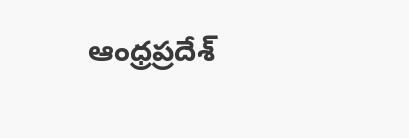ఆంధ్రప్రదేశ్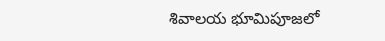శివాలయ భూమిపూజలో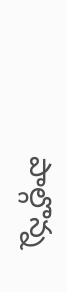పాల్గొన్న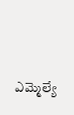ఎమ్మెల్యే